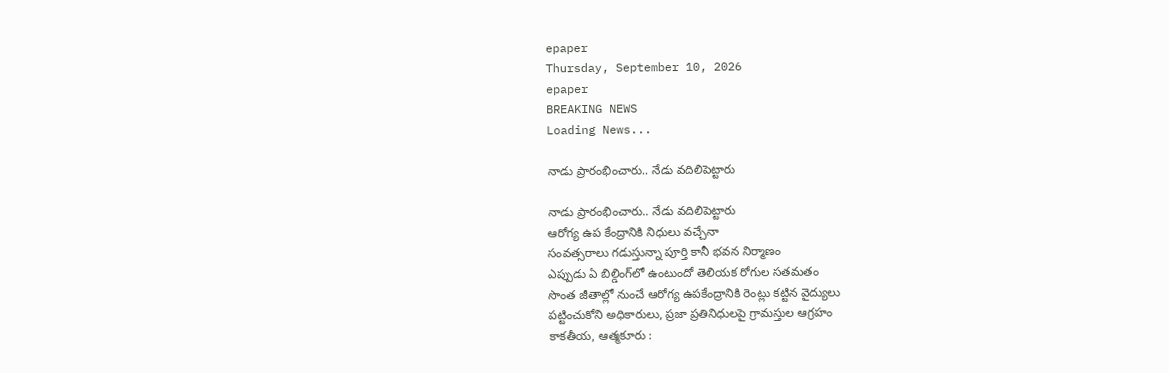epaper
Thursday, September 10, 2026
epaper
BREAKING NEWS
Loading News...

నాడు ప్రారంభించారు.. నేడు వదిలిపెట్టారు

నాడు ప్రారంభించారు.. నేడు వదిలిపెట్టారు
ఆరోగ్య ఉప కేంద్రానికి నిధులు వచ్చేనా
సంవత్సరాలు గడుస్తున్నా పూర్తి కానీ భవన నిర్మాణం
ఎప్పుడు ఏ బిల్డింగ్‌లో ఉంటుందో తెలియక రోగుల సతమతం
సొంత జీతాల్లో నుంచే ఆరోగ్య ఉపకేంద్రానికి రెంట్లు కట్టిన వైద్యులు
పట్టించుకోని అధికారులు, ప్రజా ప్రతినిధులపై గ్రామస్తుల ఆగ్రహం
కాకతీయ, ఆత్మకూరు :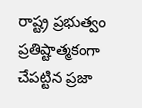రాష్ట్ర ప్రభుత్వం ప్రతిష్టాత్మకంగా చేపట్టిన ప్రజా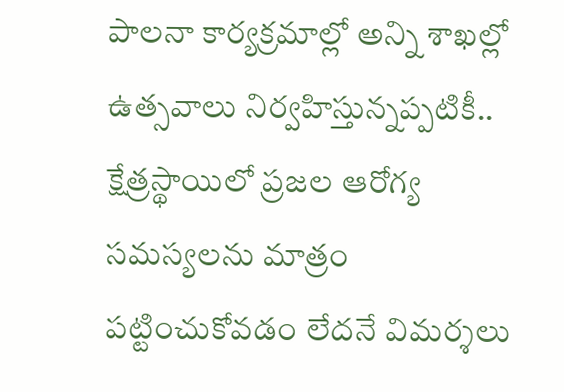పాలనా కార్యక్రమాల్లో అన్ని శాఖల్లో ఉత్సవాలు నిర్వహిస్తున్నప్పటికీ.. క్షేత్రస్థాయిలో ప్రజల ఆరోగ్య సమస్యలను మాత్రం పట్టించుకోవడం లేదనే విమర్శలు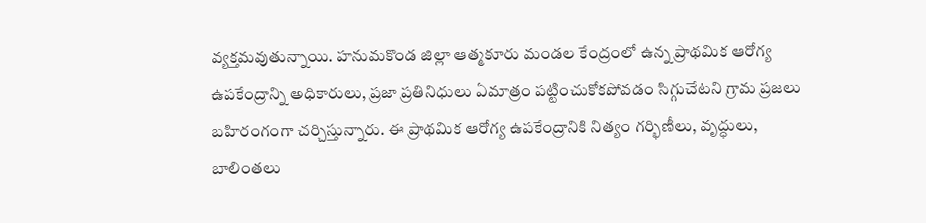వ్యక్తమవుతున్నాయి. హనుమకొండ జిల్లా ఆత్మకూరు మండల కేంద్రంలో ఉన్న ప్రాథమిక ఆరోగ్య ఉపకేంద్రాన్ని అధికారులు, ప్రజా ప్రతినిధులు ఏమాత్రం పట్టించుకోకపోవడం సిగ్గుచేటని గ్రామ ప్రజలు బహిరంగంగా చర్చిస్తున్నారు. ఈ ప్రాథమిక ఆరోగ్య ఉపకేంద్రానికి నిత్యం గర్భిణీలు, వృద్ధులు, బాలింతలు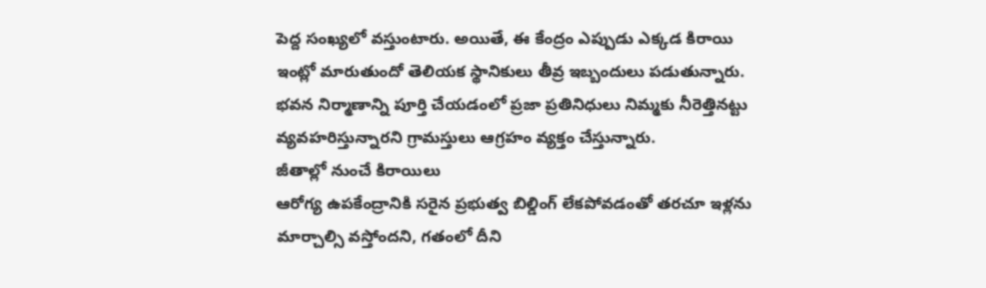పెద్ద సంఖ్యలో వస్తుంటారు. అయితే, ఈ కేంద్రం ఎప్పుడు ఎక్కడ కిరాయి ఇంట్లో మారుతుందో తెలియక స్థానికులు తీవ్ర ఇబ్బందులు పడుతున్నారు. భవన నిర్మాణాన్ని పూర్తి చేయడంలో ప్రజా ప్రతినిధులు నిమ్మకు నీరెత్తినట్టు వ్యవహరిస్తున్నారని గ్రామస్తులు ఆగ్రహం వ్యక్తం చేస్తున్నారు.
జీతాల్లో నుంచే కిరాయిలు
ఆరోగ్య ఉపకేంద్రానికి సరైన ప్రభుత్వ బిల్డింగ్ లేకపోవడంతో తరచూ ఇళ్లను మార్చాల్సి వస్తోందని, గతంలో దీని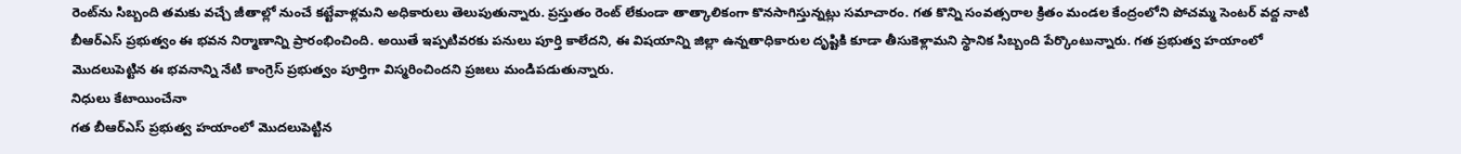రెంట్‌ను సిబ్బంది తమకు వచ్చే జీతాల్లో నుంచే కట్టేవాళ్లమని అధికారులు తెలుపుతున్నారు. ప్రస్తుతం రెంట్ లేకుండా తాత్కాలికంగా కొనసాగిస్తున్నట్లు సమాచారం. గత కొన్ని సంవత్సరాల క్రితం మండల కేంద్రంలోని పోచమ్మ సెంటర్ వద్ద నాటి బీఆర్ఎస్ ప్రభుత్వం ఈ భవన నిర్మాణాన్ని ప్రారంభించింది. అయితే ఇప్పటివరకు పనులు పూర్తి కాలేదని, ఈ విషయాన్ని జిల్లా ఉన్నతాధికారుల దృష్టికి కూడా తీసుకెళ్లామని స్థానిక సిబ్బంది పేర్కొంటున్నారు. గత ప్రభుత్వ హయాంలో మొదలుపెట్టిన ఈ భవనాన్ని నేటి కాంగ్రెస్ ప్రభుత్వం పూర్తిగా విస్మరించిందని ప్రజలు మండిపడుతున్నారు.
నిధులు కేటాయించేనా
గత బీఆర్ఎస్ ప్రభుత్వ హయాంలో మొదలుపెట్టిన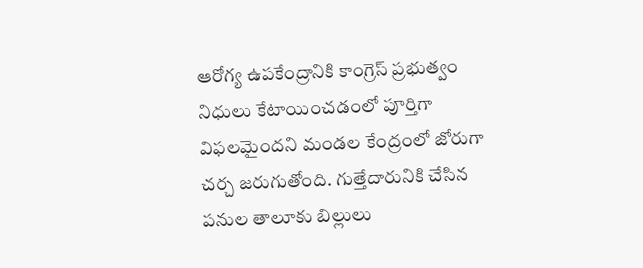ఆరోగ్య ఉపకేంద్రానికి కాంగ్రెస్ ప్రభుత్వం నిధులు కేటాయించడంలో పూర్తిగా విఫలమైందని మండల కేంద్రంలో జోరుగా చర్చ జరుగుతోంది. గుత్తేదారునికి చేసిన పనుల తాలూకు బిల్లులు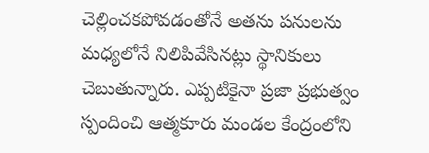చెల్లించకపోవడంతోనే అతను పనులను మధ్యలోనే నిలిపివేసినట్లు స్థానికులు చెబుతున్నారు. ఎప్పటికైనా ప్రజా ప్రభుత్వం స్పందించి ఆత్మకూరు మండల కేంద్రంలోని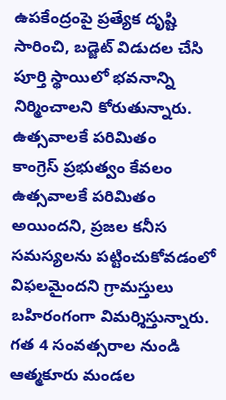ఉపకేంద్రంపై ప్రత్యేక దృష్టి సారించి, బడ్జెట్ విడుదల చేసి పూర్తి స్థాయిలో భవనాన్ని నిర్మించాలని కోరుతున్నారు.
ఉత్సవాలకే పరిమితం
కాంగ్రెస్ ప్రభుత్వం కేవలం ఉత్సవాలకే పరిమితం అయిందని, ప్రజల కనీస సమస్యలను పట్టించుకోవడంలో విఫలమైందని గ్రామస్తులు బహిరంగంగా విమర్శిస్తున్నారు. గత 4 సంవత్సరాల నుండి ఆత్మకూరు మండల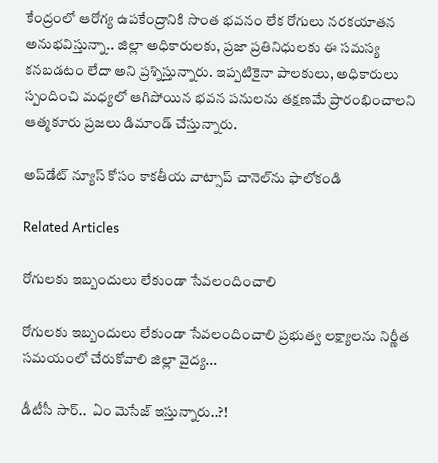కేంద్రంలో ఆరోగ్య ఉపకేంద్రానికి సొంత భవనం లేక రోగులు నరకయాతన అనుభవిస్తున్నా.. జిల్లా అధికారులకు, ప్రజా ప్రతినిధులకు ఈ సమస్య కనబడటం లేదా అని ప్రశ్నిస్తున్నారు. ఇప్పటికైనా పాలకులు, అధికారులు స్పందించి మధ్యలో ఆగిపోయిన భవన పనులను తక్షణమే ప్రారంభించాలని ఆత్మకూరు ప్రజలు డిమాండ్ చేస్తున్నారు.

అప్‌డేట్ న్యూస్ కోసం కాక‌తీయ వాట్సాప్ చానెల్‌ను ఫాలోకండి

Related Articles

రోగులకు ఇబ్బందులు లేకుండా సేవలందించాలి

రోగులకు ఇబ్బందులు లేకుండా సేవలందించాలి ప్రభుత్వ లక్ష్యాలను నిర్ణీత సమయంలో చేరుకోవాలి జిల్లా వైద్య...

డీటీసీ సార్‌..  ఏం మెసేజ్ ఇస్తున్నారు..?!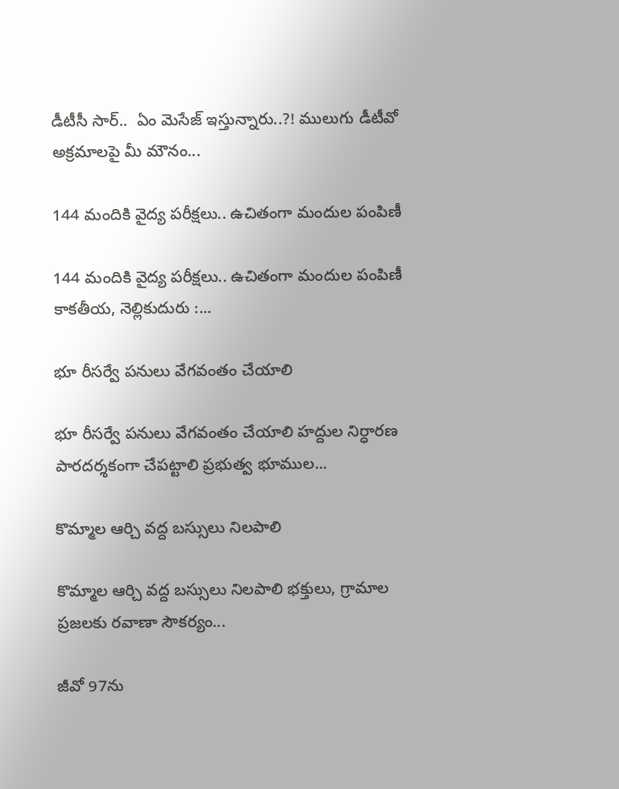డీటీసీ సార్‌..  ఏం మెసేజ్ ఇస్తున్నారు..?! ములుగు డీటీవో అక్ర‌మాల‌పై మీ మౌనం...

144 మందికి వైద్య పరీక్షలు.. ఉచితంగా మందుల పంపిణీ

144 మందికి వైద్య పరీక్షలు.. ఉచితంగా మందుల పంపిణీ కాకతీయ, నెల్లికుదురు :...

భూ రీసర్వే పనులు వేగవంతం చేయాలి

భూ రీసర్వే పనులు వేగవంతం చేయాలి హద్దుల నిర్ధారణ పారదర్శకంగా చేపట్టాలి ప్రభుత్వ భూముల...

కొమ్మాల ఆర్చి వద్ద బస్సులు నిలపాలి

కొమ్మాల ఆర్చి వద్ద బస్సులు నిలపాలి భక్తులు, గ్రామాల ప్రజలకు రవాణా సౌకర్యం...

జీవో 97ను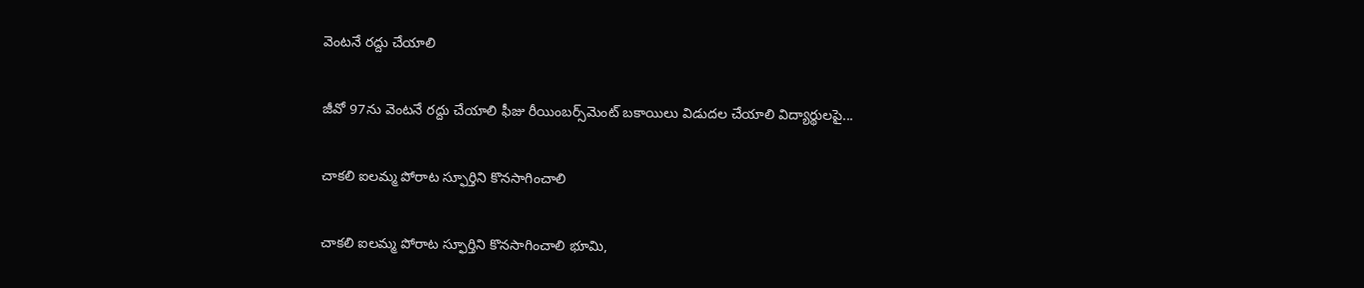వెంటనే రద్దు చేయాలి

జీవో 97ను వెంటనే రద్దు చేయాలి ఫీజు రీయింబర్స్‌మెంట్‌ బకాయిలు విడుదల చేయాలి విద్యార్థులపై...

చాకలి ఐలమ్మ పోరాట స్ఫూర్తిని కొనసాగించాలి

చాకలి ఐలమ్మ పోరాట స్ఫూర్తిని కొనసాగించాలి భూమి,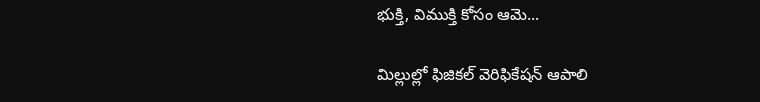భుక్తి, విముక్తి కోసం ఆమె...

మిల్లుల్లో ఫిజికల్‌ వెరిఫికేషన్ ఆపాలి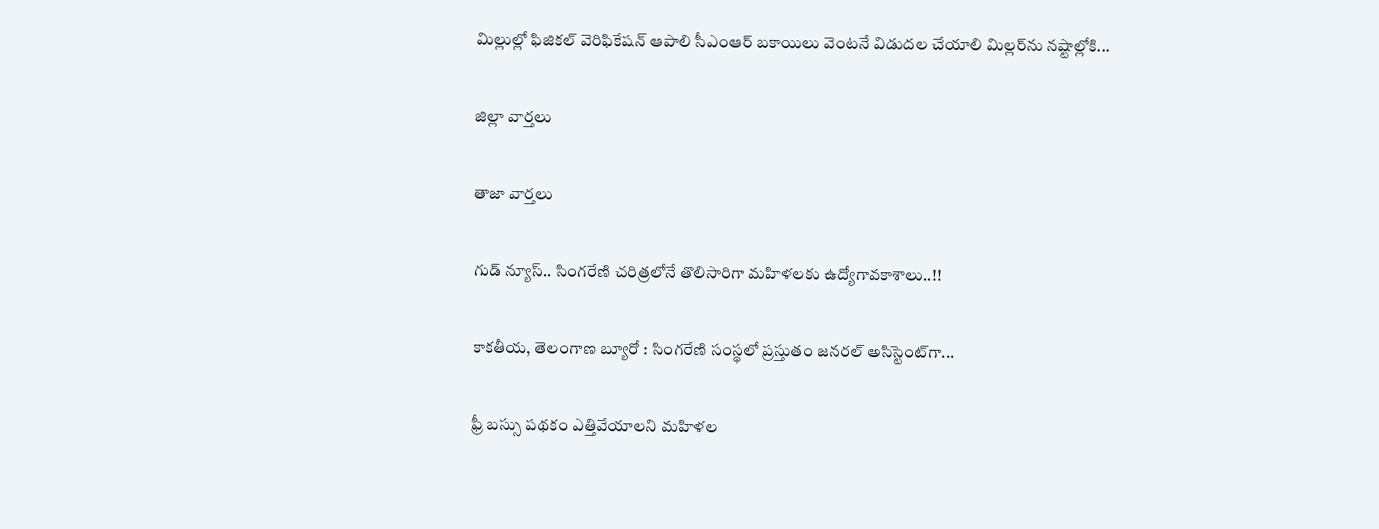మిల్లుల్లో ఫిజికల్‌ వెరిఫికేషన్ ఆపాలి సీఎంఆర్‌ బకాయిలు వెంటనే విడుదల చేయాలి మిల్లర్‌ను నష్టాల్లోకి...

జిల్లా వార్త‌లు

తాజా వార్త‌లు

గుడ్ న్యూస్.. సింగరేణి చరిత్రలోనే తొలిసారిగా మ‌హిళ‌ల‌కు ఉద్యోగావ‌కాశాలు..!!

కాక‌తీయ‌, తెలంగాణ బ్యూరో : సింగరేణి సంస్థలో ప్రస్తుతం జనరల్ అసిస్టెంట్‌గా...

ఫ్రీ బస్సు పథకం ఎత్తివేయాలని మహిళల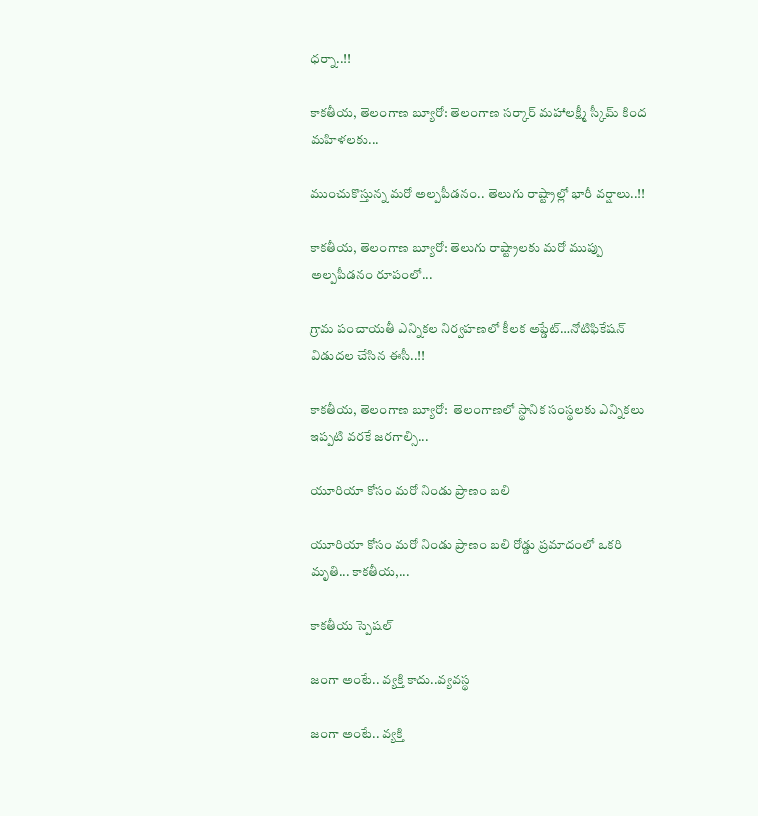ధర్నా..!!

కాకతీయ, తెలంగాణ బ్యూరో: తెలంగాణ సర్కార్ మహాలక్ష్మీ స్కీమ్ కింద మహిళలకు...

ముంచుకొస్తున్న మరో అల్పపీడనం.. తెలుగు రాష్ట్రాల్లో భారీ వర్షాలు..!!

కాకతీయ, తెలంగాణ బ్యూరో: తెలుగు రాష్ట్రాలకు మరో ముప్పు అల్పపీడనం రూపంలో...

గ్రామ పంచాయ‌తీ ఎన్నిక‌ల నిర్వ‌హ‌ణ‌లో కీల‌క అప్డేట్‌…నోటిఫికేషన్ విడుదల చేసిన ఈసీ..!!

కాకతీయ, తెలంగాణ బ్యూరో:  తెలంగాణలో స్థానిక సంస్థలకు ఎన్నికలు ఇప్పటి వరకే జరగాల్సి...

యూరియా కోసం మరో నిండు ప్రాణం బలి

యూరియా కోసం మరో నిండు ప్రాణం బలి రోడ్డు ప్రమాదంలో ఒకరి మృతి... కాకతీయ,...

కాక‌తీయ స్పెష‌ల్‌

జంగా అంటే.. వ్య‌క్తి కాదు..వ్య‌వస్థ‌

జంగా అంటే.. వ్య‌క్తి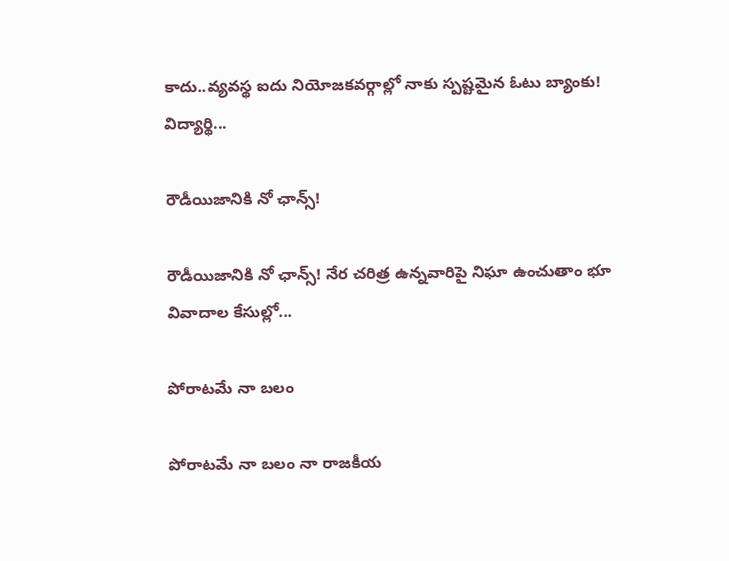కాదు..వ్య‌వస్థ‌ ఐదు నియోజ‌క‌వ‌ర్గాల్లో నాకు స్ప‌ష్ట‌మైన ఓటు బ్యాంకు! విద్యార్థి...

రౌడీయిజానికి నో ఛాన్స్‌!

రౌడీయిజానికి నో ఛాన్స్‌! నేర చరిత్ర ఉన్న‌వారిపై నిఘా ఉంచుతాం భూ వివాదాల కేసుల్లో...

పోరాటమే నా బలం

పోరాటమే నా బలం నా రాజకీయ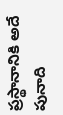ప్రస్థానానికి అదే పునాది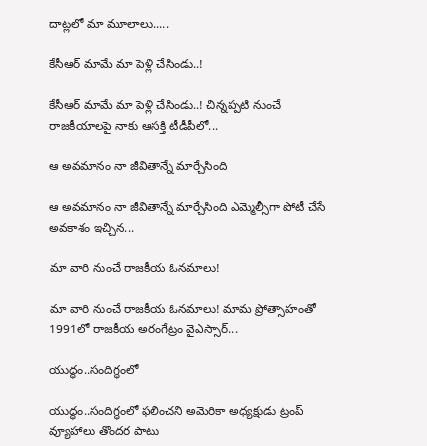దాట్లలో మా మూలాలు.....

కేసీఆర్‌ మామే మా పెళ్లి చేసిండు..!

కేసీఆర్‌ మామే మా పెళ్లి చేసిండు..! చిన్నప్ప‌టి నుంచే రాజకీయాలపై నాకు ఆసక్తి టీడీపీలో...

ఆ అవమానం నా జీవితాన్నే మార్చేసింది

ఆ అవమానం నా జీవితాన్నే మార్చేసింది ఎమ్మెల్సీగా పోటీ చేసే అవ‌కాశం ఇచ్చిన...

మా వారి నుంచే రాజకీయ ఓనమాలు!

మా వారి నుంచే రాజకీయ ఓనమాలు! మామ ప్రోత్సాహంతో 1991లో రాజకీయ అరంగేట్రం వైఎస్సార్‌...

యుద్ధం..సందిగ్ధంలో

యుద్ధం..సందిగ్ధంలో ఫ‌లించని అమెరికా అధ్య‌క్షుడు ట్రంప్ వ్యూహాలు తొంద‌ర పాటు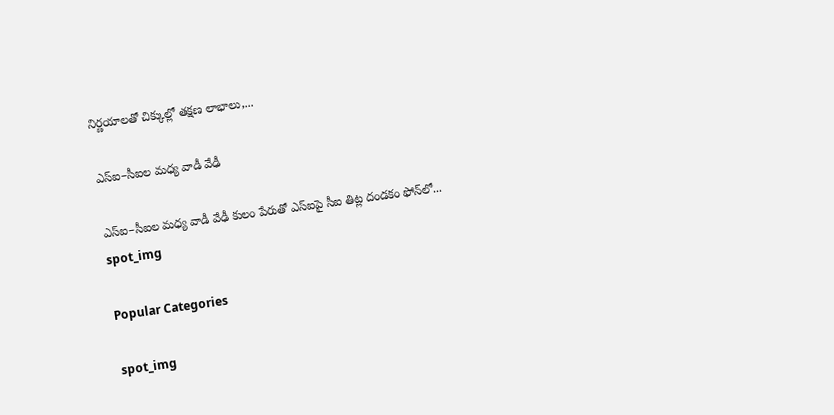నిర్ణ‌యాల‌తో చిక్కుల్లో తక్షణ లాభాలు,...

ఎస్ఐ–సీఐల మ‌ధ్య వాడీ వేఢీ

ఎస్ఐ–సీఐల మ‌ధ్య వాడీ వేఢీ కులం పేరుతో ఎస్ఐపై సీఐ తిట్ల దండ‌కం ఫోన్‌లో...
spot_img

Popular Categories

spot_img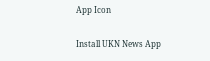App Icon

Install UKN News App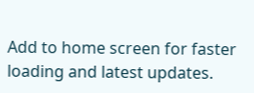Add to home screen for faster loading and latest updates.